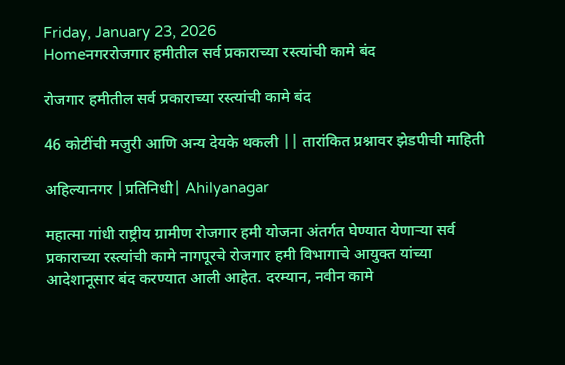Friday, January 23, 2026
Homeनगररोजगार हमीतील सर्व प्रकाराच्या रस्त्यांची कामे बंद

रोजगार हमीतील सर्व प्रकाराच्या रस्त्यांची कामे बंद

46 कोटींची मजुरी आणि अन्य देयके थकली || तारांकित प्रश्नावर झेडपीची माहिती

अहिल्यानगर |प्रतिनिधी| Ahilyanagar

महात्मा गांधी राष्ट्रीय ग्रामीण रोजगार हमी योजना अंतर्गत घेण्यात येणार्‍या सर्व प्रकाराच्या रस्त्यांची कामे नागपूरचे रोजगार हमी विभागाचे आयुक्त यांच्या आदेशानूसार बंद करण्यात आली आहेत. दरम्यान, नवीन कामे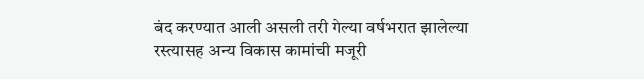बंद करण्यात आली असली तरी गेल्या वर्षभरात झालेल्या रस्त्यासह अन्य विकास कामांची मजूरी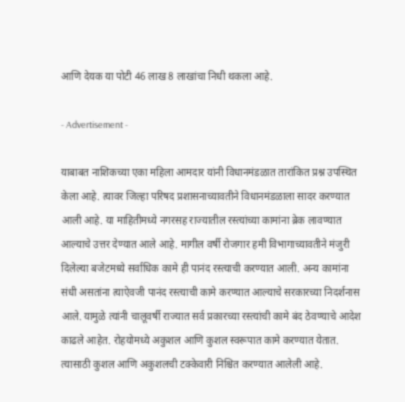आणि देयक या पोटी 46 लाख 8 लाखांचा निधी थकला आहे.

- Advertisement -

याबाबत नाशिकच्या एका महिला आमदार यांनी विधानमंडळात तारांकित प्रश्न उपस्थित केला आहे. त्यावर जिल्हा परिषद प्रशासनाच्यावतीने विधानमंडळाला सादर करण्यात आली आहे. या माहितीमध्ये नगरसह राज्यातील रस्त्यांच्या कामांना ब्रेक लावण्यात आल्याचे उत्तर देण्यात आले आहे. मागील वर्षी रोजगार हमी विभागाच्यावतीने मंजुरी दिलेल्या बजेटमध्ये सर्वाधिक कामे ही पानंद रस्त्याची करण्यात आली. अन्य कामांना संधी असतांना त्याऐवजी पानंद रस्त्याची कामे करण्यात आल्याचे सरकारच्या निदर्शनास आले. यामुळे त्यांनी चालूवर्षी राज्यात सर्व प्रकारच्या रस्त्यांची कामे बंद ठेवण्याचे आदेश काढले आहेत. रोहयोमध्ये अकुशल आणि कुशल स्वरूपात कामे करण्यात येतात. त्यासाठी कुशल आणि अकुशलची टक्केवारी निश्चित करण्यात आलेली आहे.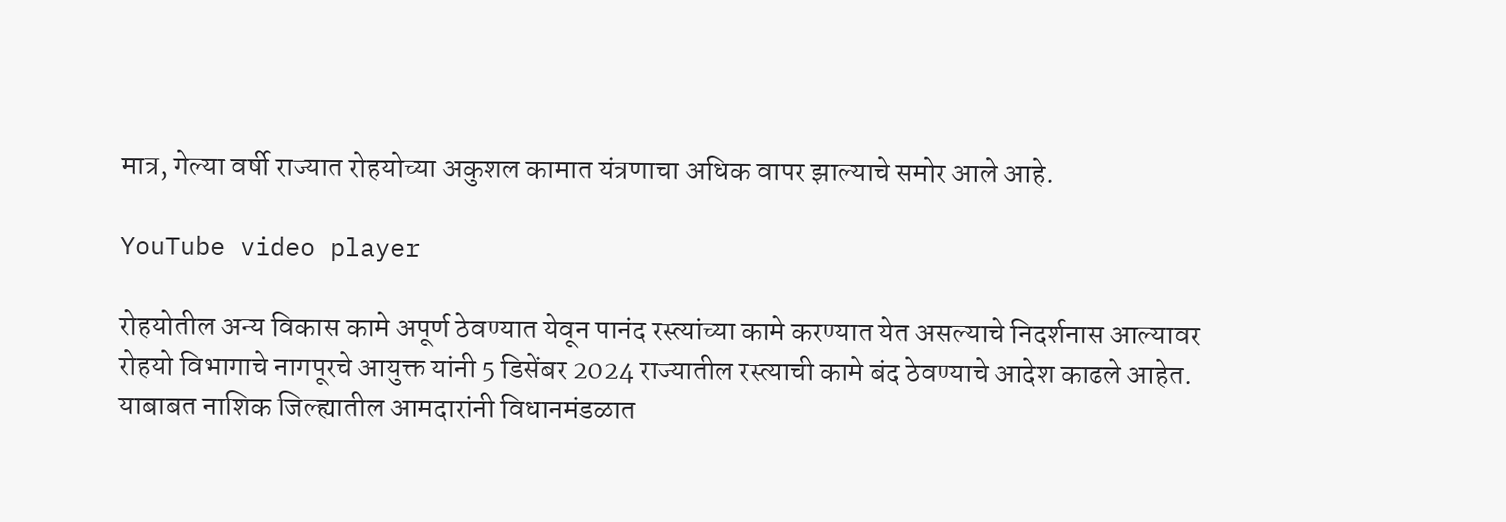मात्र, गेल्या वर्षी राज्यात रोहयोच्या अकुशल कामात यंत्रणाचा अधिक वापर झाल्याचे समोर आले आहे.

YouTube video player

रोहयोतील अन्य विकास कामे अपूर्ण ठेवण्यात येवून पानंद रस्त्यांच्या कामे करण्यात येत असल्याचे निदर्शनास आल्यावर रोहयो विभागाचे नागपूरचे आयुक्त यांनी 5 डिसेंबर 2024 राज्यातील रस्त्याची कामे बंद ठेवण्याचे आदेश काढले आहेत. याबाबत नाशिक जिल्ह्यातील आमदारांनी विधानमंडळात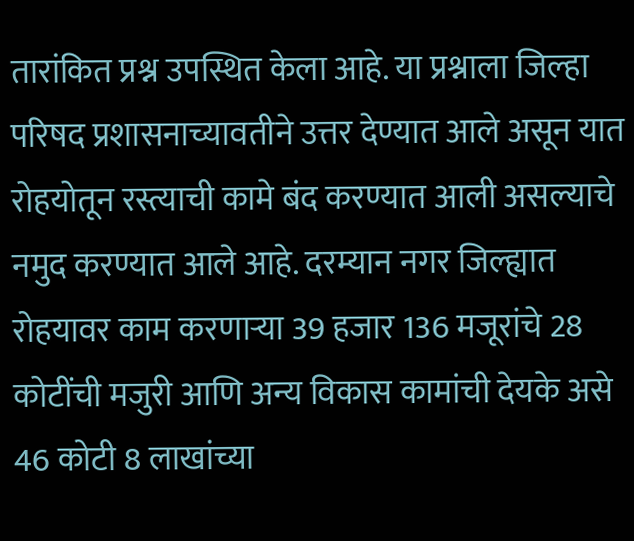तारांकित प्रश्न उपस्थित केला आहे. या प्रश्नाला जिल्हा परिषद प्रशासनाच्यावतीने उत्तर देण्यात आले असून यात रोहयोतून रस्त्याची कामे बंद करण्यात आली असल्याचे नमुद करण्यात आले आहे. दरम्यान नगर जिल्ह्यात रोहयावर काम करणार्‍या 39 हजार 136 मजूरांचे 28 कोटींची मजुरी आणि अन्य विकास कामांची देयके असे 46 कोटी 8 लाखांच्या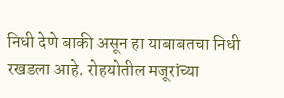निधी देणे बाकी असून हा याबाबतचा निधी रखडला आहे. रोहयोतील मजूरांच्या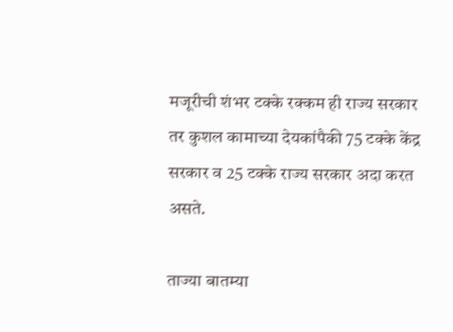मजूरीची शंभर टक्के रक्कम ही राज्य सरकार तर कुशल कामाच्या देयकांपैकी 75 टक्के केंद्र सरकार व 25 टक्के राज्य सरकार अदा करत असते.

ताज्या बातम्या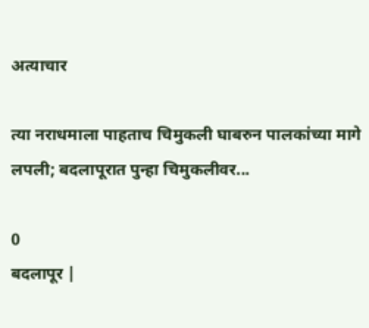अत्याचार

त्या नराधमाला पाहताच चिमुकली घाबरुन पालकांच्या मागे लपली; बदलापूरात पुन्हा चिमुकलीवर...

0
बदलापूर |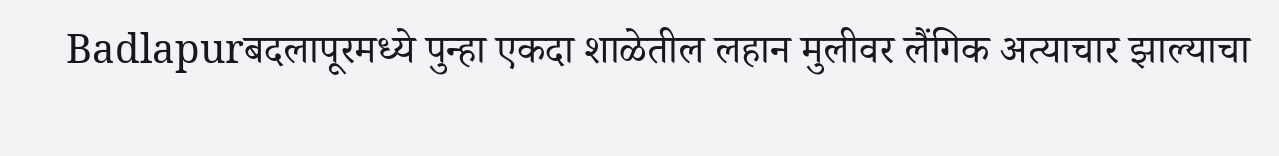Badlapurबदलापूरमध्ये पुन्हा एकदा शाळेतील लहान मुलीवर लैंगिक अत्याचार झाल्याचा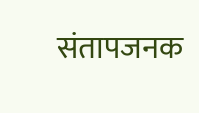संतापजनक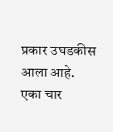प्रकार उघडकीस आला आहे. एका चार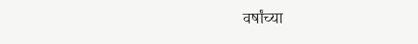वर्षांच्या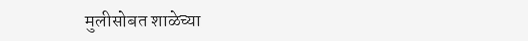मुलीसोबत शाळेच्या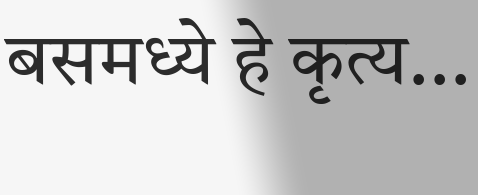बसमध्ये हे कृत्य...